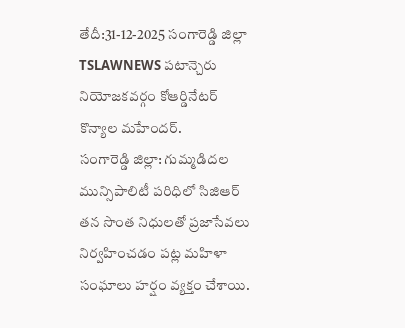తేదీ:31-12-2025 సంగారెడ్డి జిల్లా TSLAWNEWS పటాన్చెరు నియోజకవర్గం కోఆర్డినేటర్ కొన్యాల మహేందర్.
సంగారెడ్డి జిల్లా: గుమ్మడిదల మున్సిపాలిటీ పరిధిలో సిజిఆర్ తన సొంత నిధులతో ప్రజాసేవలు నిర్వహించడం పట్ల మహిళా సంఘాలు హర్షం వ్యక్తం చేశాయి.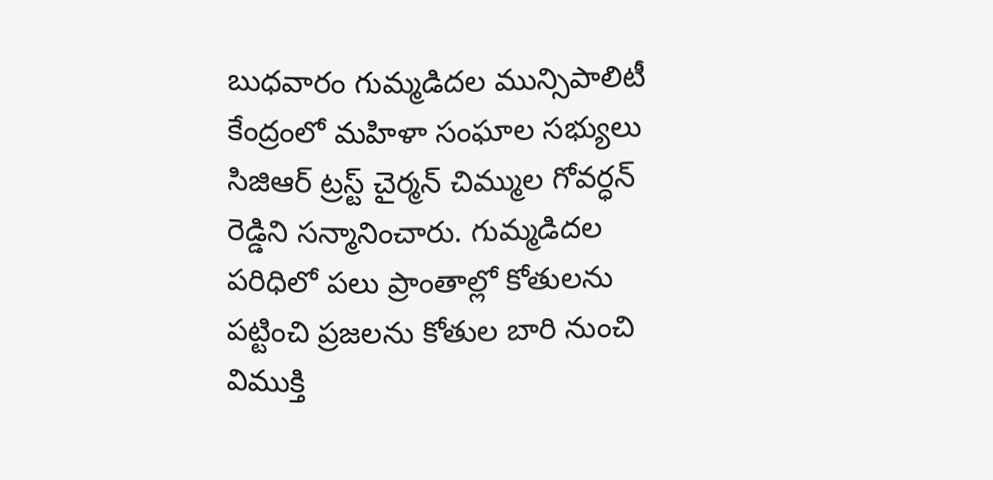బుధవారం గుమ్మడిదల మున్సిపాలిటీ కేంద్రంలో మహిళా సంఘాల సభ్యులు సిజిఆర్ ట్రస్ట్ చైర్మన్ చిమ్ముల గోవర్ధన్ రెడ్డిని సన్మానించారు. గుమ్మడిదల పరిధిలో పలు ప్రాంతాల్లో కోతులను పట్టించి ప్రజలను కోతుల బారి నుంచి విముక్తి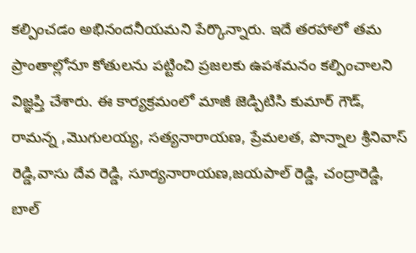కల్పించడం అభినందనీయమని పేర్కొన్నారు. ఇదే తరహాలో తమ ప్రాంతాల్లోనూ కోతులను పట్టించి ప్రజలకు ఉపశమనం కల్పించాలని విజ్ఞప్తి చేశారు. ఈ కార్యక్రమంలో మాజీ జెడ్పిటిసి కుమార్ గౌడ్, రామన్న ,మొగులయ్య, సత్యనారాయణ, ప్రేమలత, పొన్నాల శ్రీనివాస్ రెడ్డి,వాసు దేవ రెడ్డి, సూర్యనారాయణ,జయపాల్ రెడ్డి, చంద్రారెడ్డి, బాల్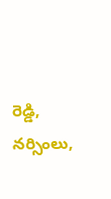రెడ్డి, నర్సింలు,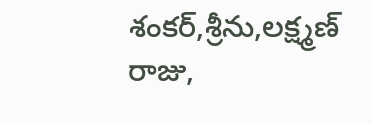శంకర్,శ్రీను,లక్ష్మణ్ రాజు,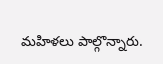మహిళలు పాల్గొన్నారు.